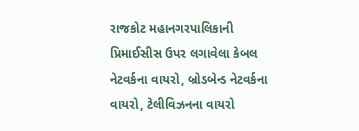રાજકોટ મહાનગરપાલિકાની પ્રિમાઈસીસ ઉપર લગાવેલા કેબલ નેટવર્કના વાયરો, બ્રોડબેન્ડ નેટવર્કના વાયરો, ટેલીવિઝનના વાયરો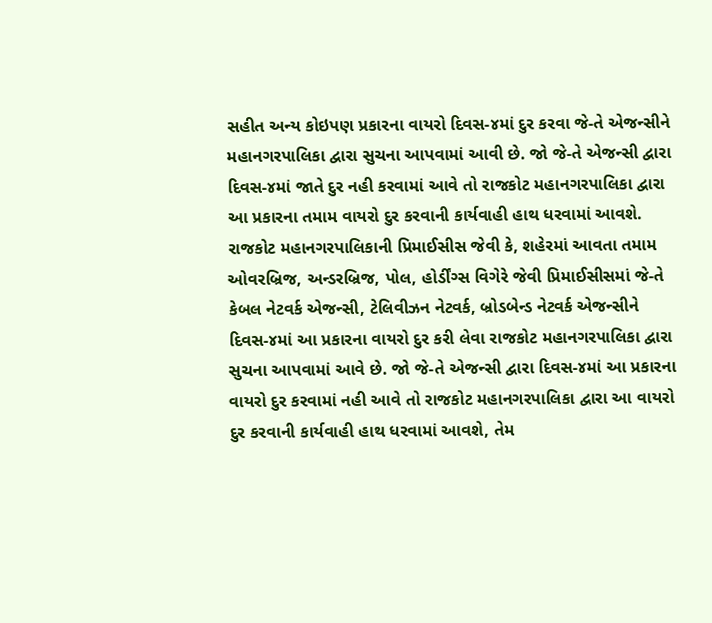સહીત અન્ય કોઇપણ પ્રકારના વાયરો દિવસ-૪માં દુર કરવા જે-તે એજન્સીને મહાનગરપાલિકા દ્વારા સુચના આપવામાં આવી છે. જો જે-તે એજન્સી દ્વારા દિવસ-૪માં જાતે દુર નહી કરવામાં આવે તો રાજકોટ મહાનગરપાલિકા દ્વારા આ પ્રકારના તમામ વાયરો દુર કરવાની કાર્યવાહી હાથ ધરવામાં આવશે.
રાજકોટ મહાનગરપાલિકાની પ્રિમાઈસીસ જેવી કે, શહેરમાં આવતા તમામ ઓવરબ્રિજ, અન્ડરબ્રિજ, પોલ, હોર્ડીંગ્સ વિગેરે જેવી પ્રિમાઈસીસમાં જે-તે કેબલ નેટવર્ક એજન્સી, ટેલિવીઝન નેટવર્ક, બ્રોડબેન્ડ નેટવર્ક એજન્સીને દિવસ-૪માં આ પ્રકારના વાયરો દુર કરી લેવા રાજકોટ મહાનગરપાલિકા દ્વારા સુચના આપવામાં આવે છે. જો જે-તે એજન્સી દ્વારા દિવસ-૪માં આ પ્રકારના વાયરો દુર કરવામાં નહી આવે તો રાજકોટ મહાનગરપાલિકા દ્વારા આ વાયરો દુર કરવાની કાર્યવાહી હાથ ધરવામાં આવશે, તેમ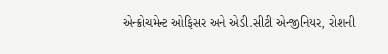એન્ક્રોચમેન્ટ ઓફિસર અને એડી.સીટી એન્જીનિયર, રોશની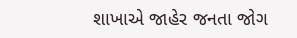શાખાએ જાહેર જનતા જોગ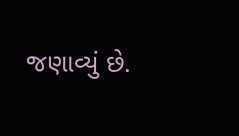જણાવ્યું છે.